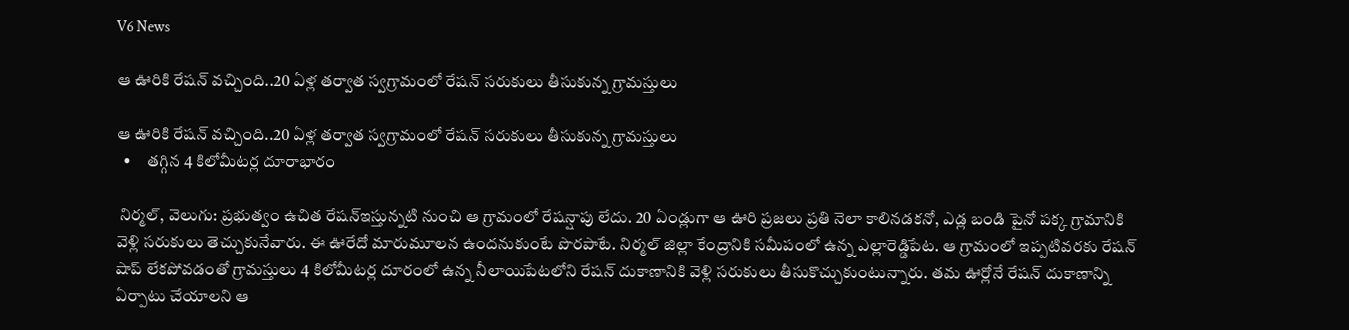V6 News

ఆ ఊరికి రేషన్ వచ్చింది..20 ఏళ్ల తర్వాత స్వగ్రామంలో రేషన్ సరుకులు తీసుకున్న గ్రామస్తులు

ఆ ఊరికి రేషన్ వచ్చింది..20 ఏళ్ల తర్వాత స్వగ్రామంలో రేషన్ సరుకులు తీసుకున్న గ్రామస్తులు
  •     తగ్గిన 4 కిలోమీటర్ల దూరాభారం

 నిర్మల్, వెలుగు: ప్రభుత్వం ఉచిత రేషన్ఇస్తున్నటి నుంచి ఆ గ్రామంలో రేషన్షాపు లేదు. 20 ఏండ్లుగా ఆ ఊరి ప్రజలు ప్రతి నెలా కాలినడకనో, ఎడ్ల బండి పైనో పక్క గ్రామానికి వెళ్లి సరుకులు తెచ్చుకునేవారు. ఈ ఊరేదో మారుమూలన ఉందనుకుంటే పొరపాటే. నిర్మల్ జిల్లా కేంద్రానికి సమీపంలో ఉన్న ఎల్లారెడ్డిపేట. ఆ గ్రామంలో ఇప్పటివరకు రేషన్ షాప్ లేకపోవడంతో గ్రామస్తులు 4 కిలోమీటర్ల దూరంలో ఉన్న నీలాయిపేటలోని రేషన్ దుకాణానికి వెళ్లి సరుకులు తీసుకొచ్చుకుంటున్నారు. తమ ఊర్లోనే రేషన్ దుకాణాన్ని ఏర్పాటు చేయాలని ఆ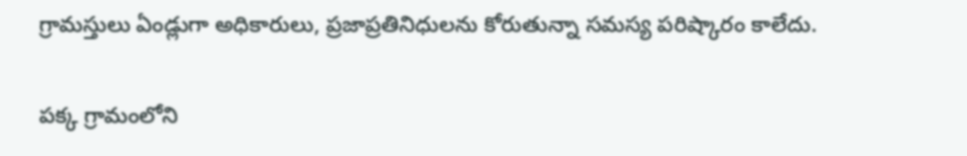గ్రామస్తులు ఏండ్లుగా అధికారులు, ప్రజాప్రతినిధులను కోరుతున్నా సమస్య పరిష్కారం కాలేదు.

పక్క గ్రామంలోని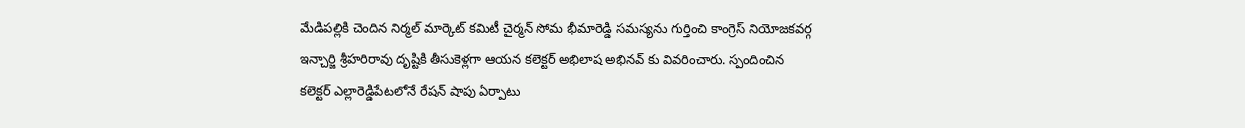మేడిపల్లికి చెందిన నిర్మల్ మార్కెట్ కమిటీ చైర్మన్ సోమ భీమారెడ్డి సమస్యను గుర్తించి కాంగ్రెస్ నియోజకవర్గ ఇన్చార్జి శ్రీహరిరావు దృష్టికి తీసుకెళ్లగా ఆయన కలెక్టర్ అభిలాష అభినవ్ కు వివరించారు. స్పందించిన కలెక్టర్ ఎల్లారెడ్డిపేటలోనే రేషన్ షాపు ఏర్పాటు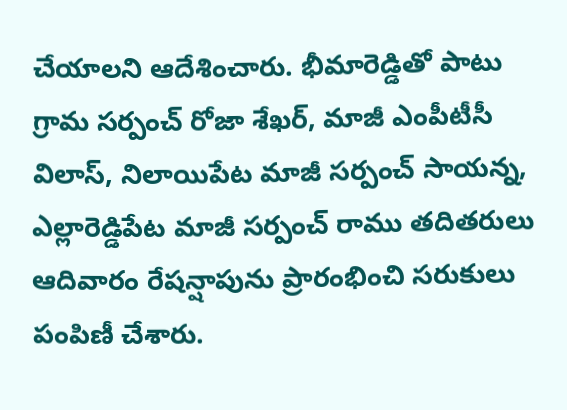చేయాలని ఆదేశించారు. భీమారెడ్డితో పాటు గ్రామ సర్పంచ్ రోజా శేఖర్, మాజీ ఎంపీటీసీ విలాస్, నిలాయిపేట మాజీ సర్పంచ్ సాయన్న, ఎల్లారెడ్డిపేట మాజీ సర్పంచ్ రాము తదితరులు ఆదివారం రేషన్షాపును ప్రారంభించి సరుకులు పంపిణీ చేశారు.